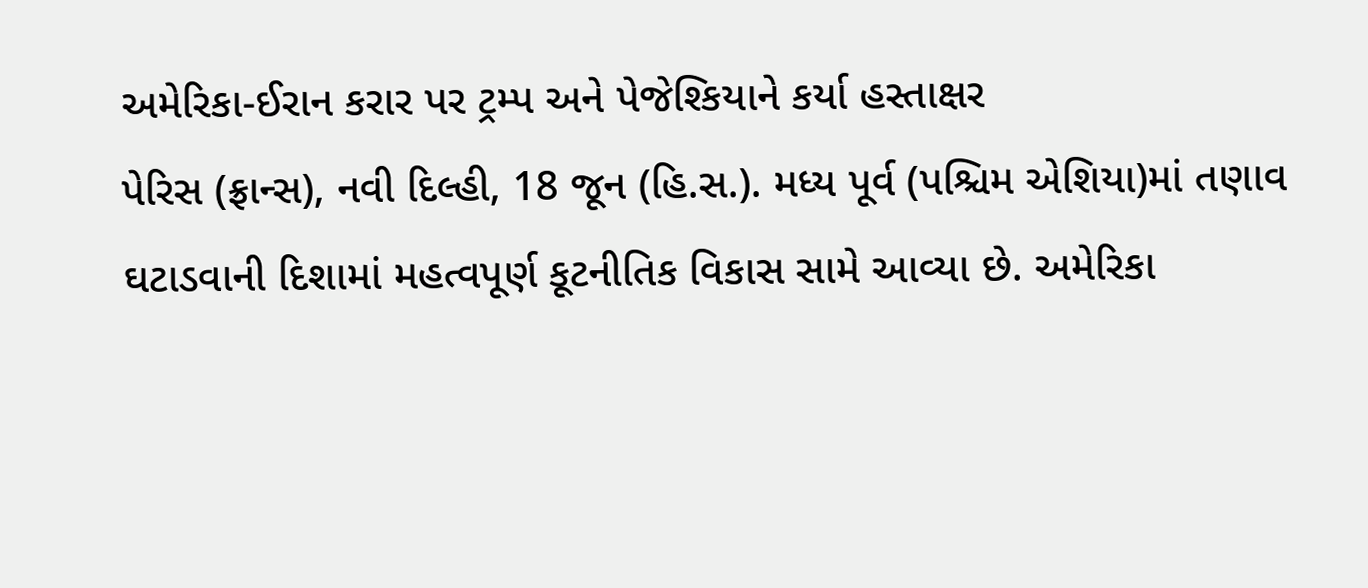અમેરિકા-ઈરાન કરાર પર ટ્રમ્પ અને પેજેશ્કિયાને કર્યા હસ્તાક્ષર
પેરિસ (ફ્રાન્સ), નવી દિલ્હી, 18 જૂન (હિ.સ.). મધ્ય પૂર્વ (પશ્ચિમ એશિયા)માં તણાવ ઘટાડવાની દિશામાં મહત્વપૂર્ણ કૂટનીતિક વિકાસ સામે આવ્યા છે. અમેરિકા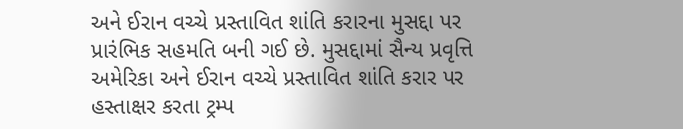અને ઈરાન વચ્ચે પ્રસ્તાવિત શાંતિ કરારના મુસદ્દા પર પ્રારંભિક સહમતિ બની ગઈ છે. મુસદ્દામાં સૈન્ય પ્રવૃત્તિ
અમેરિકા અને ઈરાન વચ્ચે પ્રસ્તાવિત શાંતિ કરાર પર હસ્તાક્ષર કરતા ટ્રમ્પ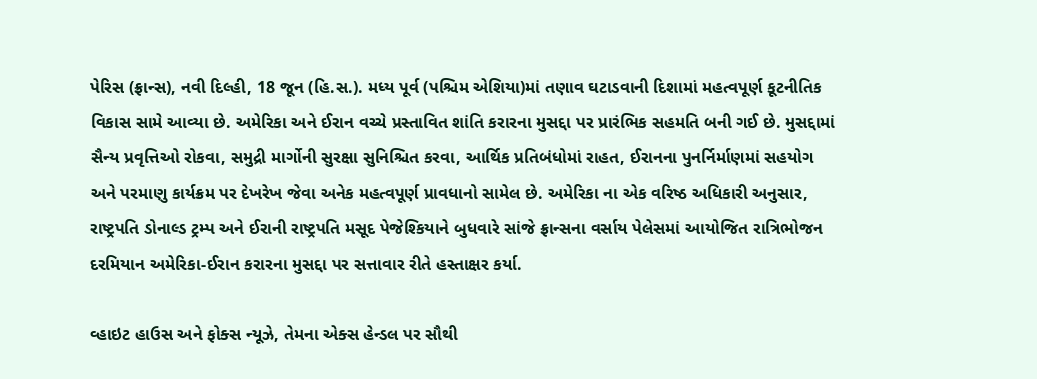પેરિસ (ફ્રાન્સ), નવી દિલ્હી, 18 જૂન (હિ.સ.). મધ્ય પૂર્વ (પશ્ચિમ એશિયા)માં તણાવ ઘટાડવાની દિશામાં મહત્વપૂર્ણ કૂટનીતિક વિકાસ સામે આવ્યા છે. અમેરિકા અને ઈરાન વચ્ચે પ્રસ્તાવિત શાંતિ કરારના મુસદ્દા પર પ્રારંભિક સહમતિ બની ગઈ છે. મુસદ્દામાં સૈન્ય પ્રવૃત્તિઓ રોકવા, સમુદ્રી માર્ગોની સુરક્ષા સુનિશ્ચિત કરવા, આર્થિક પ્રતિબંધોમાં રાહત, ઈરાનના પુનર્નિર્માણમાં સહયોગ અને પરમાણુ કાર્યક્રમ પર દેખરેખ જેવા અનેક મહત્વપૂર્ણ પ્રાવધાનો સામેલ છે. અમેરિકા ના એક વરિષ્ઠ અધિકારી અનુસાર, રાષ્ટ્રપતિ ડોનાલ્ડ ટ્રમ્પ અને ઈરાની રાષ્ટ્રપતિ મસૂદ પેજેશ્કિયાને બુધવારે સાંજે ફ્રાન્સના વર્સાય પેલેસમાં આયોજિત રાત્રિભોજન દરમિયાન અમેરિકા-ઈરાન કરારના મુસદ્દા પર સત્તાવાર રીતે હસ્તાક્ષર કર્યા.

વ્હાઇટ હાઉસ અને ફોક્સ ન્યૂઝે, તેમના એક્સ હેન્ડલ પર સૌથી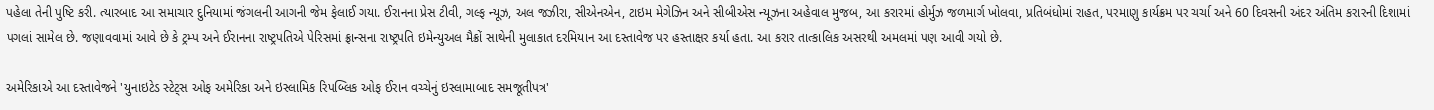પહેલા તેની પુષ્ટિ કરી. ત્યારબાદ આ સમાચાર દુનિયામાં જંગલની આગની જેમ ફેલાઈ ગયા. ઈરાનના પ્રેસ ટીવી, ગલ્ફ ન્યૂઝ, અલ જઝીરા, સીએનએન, ટાઇમ મેગેઝિન અને સીબીએસ ન્યૂઝના અહેવાલ મુજબ, આ કરારમાં હોર્મુઝ જળમાર્ગ ખોલવા, પ્રતિબંધોમાં રાહત, પરમાણુ કાર્યક્રમ પર ચર્ચા અને 60 દિવસની અંદર અંતિમ કરારની દિશામાં પગલાં સામેલ છે. જણાવવામાં આવે છે કે ટ્રમ્પ અને ઈરાનના રાષ્ટ્રપતિએ પેરિસમાં ફ્રાન્સના રાષ્ટ્રપતિ ઇમેન્યુઅલ મૈક્રોં સાથેની મુલાકાત દરમિયાન આ દસ્તાવેજ પર હસ્તાક્ષર કર્યા હતા. આ કરાર તાત્કાલિક અસરથી અમલમાં પણ આવી ગયો છે.

અમેરિકાએ આ દસ્તાવેજને 'યુનાઇટેડ સ્ટેટ્સ ઓફ અમેરિકા અને ઇસ્લામિક રિપબ્લિક ઓફ ઈરાન વચ્ચેનું ઇસ્લામાબાદ સમજૂતીપત્ર'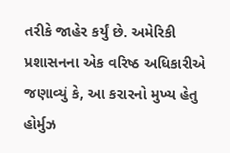તરીકે જાહેર કર્યું છે. અમેરિકી પ્રશાસનના એક વરિષ્ઠ અધિકારીએ જણાવ્યું કે, આ કરારનો મુખ્ય હેતુ હોર્મુઝ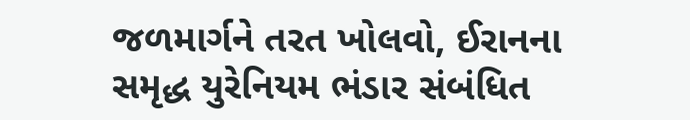જળમાર્ગને તરત ખોલવો, ઈરાનના સમૃદ્ધ યુરેનિયમ ભંડાર સંબંધિત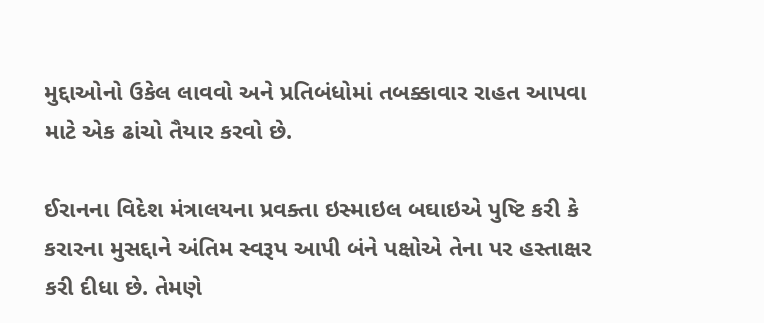મુદ્દાઓનો ઉકેલ લાવવો અને પ્રતિબંધોમાં તબક્કાવાર રાહત આપવા માટે એક ઢાંચો તૈયાર કરવો છે.

ઈરાનના વિદેશ મંત્રાલયના પ્રવક્તા ઇસ્માઇલ બઘાઇએ પુષ્ટિ કરી કે કરારના મુસદ્દાને અંતિમ સ્વરૂપ આપી બંને પક્ષોએ તેના પર હસ્તાક્ષર કરી દીધા છે. તેમણે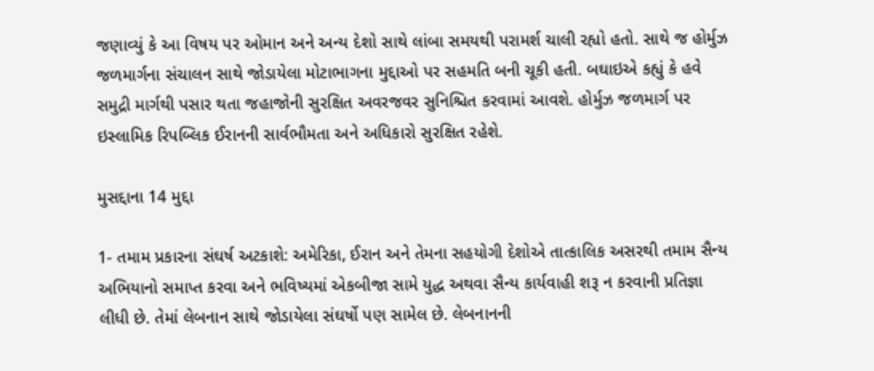જણાવ્યું કે આ વિષય પર ઓમાન અને અન્ય દેશો સાથે લાંબા સમયથી પરામર્શ ચાલી રહ્યો હતો. સાથે જ હોર્મુઝ જળમાર્ગના સંચાલન સાથે જોડાયેલા મોટાભાગના મુદ્દાઓ પર સહમતિ બની ચૂકી હતી. બઘાઇએ કહ્યું કે હવે સમુદ્રી માર્ગથી પસાર થતા જહાજોની સુરક્ષિત અવરજવર સુનિશ્ચિત કરવામાં આવશે. હોર્મુઝ જળમાર્ગ પર ઇસ્લામિક રિપબ્લિક ઈરાનની સાર્વભૌમતા અને અધિકારો સુરક્ષિત રહેશે.

મુસદ્દાના 14 મુદ્દા

1- તમામ પ્રકારના સંઘર્ષ અટકાશે: અમેરિકા, ઈરાન અને તેમના સહયોગી દેશોએ તાત્કાલિક અસરથી તમામ સૈન્ય અભિયાનો સમાપ્ત કરવા અને ભવિષ્યમાં એકબીજા સામે યુદ્ધ અથવા સૈન્ય કાર્યવાહી શરૂ ન કરવાની પ્રતિજ્ઞા લીધી છે. તેમાં લેબનાન સાથે જોડાયેલા સંઘર્ષો પણ સામેલ છે. લેબનાનની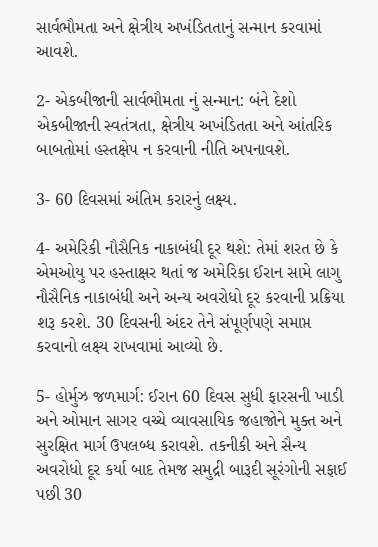સાર્વભૌમતા અને ક્ષેત્રીય અખંડિતતાનું સન્માન કરવામાં આવશે.

2- એકબીજાની સાર્વભૌમતા નું સન્માન: બંને દેશો એકબીજાની સ્વતંત્રતા, ક્ષેત્રીય અખંડિતતા અને આંતરિક બાબતોમાં હસ્તક્ષેપ ન કરવાની નીતિ અપનાવશે.

3- 60 દિવસમાં અંતિમ કરારનું લક્ષ્ય.

4- અમેરિકી નૌસૈનિક નાકાબંધી દૂર થશે: તેમાં શરત છે કે એમઓયુ પર હસ્તાક્ષર થતાં જ અમેરિકા ઈરાન સામે લાગુ નૌસૈનિક નાકાબંધી અને અન્ય અવરોધો દૂર કરવાની પ્રક્રિયા શરૂ કરશે. 30 દિવસની અંદર તેને સંપૂર્ણપણે સમાપ્ત કરવાનો લક્ષ્ય રાખવામાં આવ્યો છે.

5- હોર્મુઝ જળમાર્ગ: ઈરાન 60 દિવસ સુધી ફારસની ખાડી અને ઓમાન સાગર વચ્ચે વ્યાવસાયિક જહાજોને મુક્ત અને સુરક્ષિત માર્ગ ઉપલબ્ધ કરાવશે. તકનીકી અને સૈન્ય અવરોધો દૂર કર્યા બાદ તેમજ સમુદ્રી બારૂદી સૂરંગોની સફાઈ પછી 30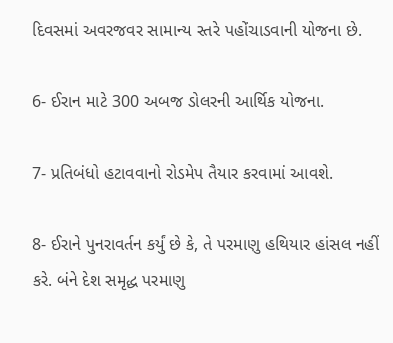દિવસમાં અવરજવર સામાન્ય સ્તરે પહોંચાડવાની યોજના છે.

6- ઈરાન માટે 300 અબજ ડોલરની આર્થિક યોજના.

7- પ્રતિબંધો હટાવવાનો રોડમેપ તૈયાર કરવામાં આવશે.

8- ઈરાને પુનરાવર્તન કર્યું છે કે, તે પરમાણુ હથિયાર હાંસલ નહીં કરે. બંને દેશ સમૃદ્ધ પરમાણુ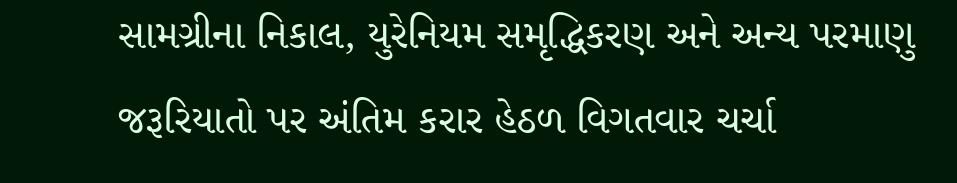સામગ્રીના નિકાલ, યુરેનિયમ સમૃદ્ધિકરણ અને અન્ય પરમાણુ જરૂરિયાતો પર અંતિમ કરાર હેઠળ વિગતવાર ચર્ચા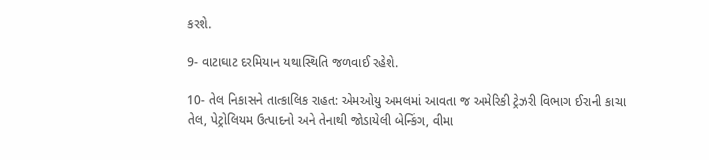કરશે.

9- વાટાઘાટ દરમિયાન યથાસ્થિતિ જળવાઈ રહેશે.

10- તેલ નિકાસને તાત્કાલિક રાહત: એમઓયુ અમલમાં આવતા જ અમેરિકી ટ્રેઝરી વિભાગ ઈરાની કાચા તેલ, પેટ્રોલિયમ ઉત્પાદનો અને તેનાથી જોડાયેલી બેન્કિંગ, વીમા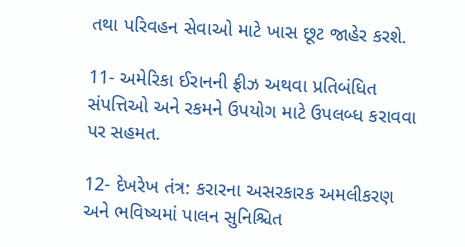તથા પરિવહન સેવાઓ માટે ખાસ છૂટ જાહેર કરશે.

11- અમેરિકા ઈરાનની ફ્રીઝ અથવા પ્રતિબંધિત સંપત્તિઓ અને રકમને ઉપયોગ માટે ઉપલબ્ધ કરાવવા પર સહમત.

12- દેખરેખ તંત્ર: કરારના અસરકારક અમલીકરણ અને ભવિષ્યમાં પાલન સુનિશ્ચિત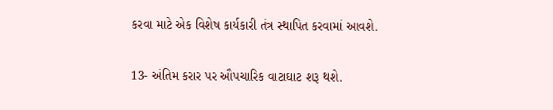કરવા માટે એક વિશેષ કાર્યકારી તંત્ર સ્થાપિત કરવામાં આવશે.

13- અંતિમ કરાર પર ઔપચારિક વાટાઘાટ શરૂ થશે.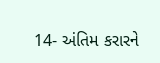14- અંતિમ કરારને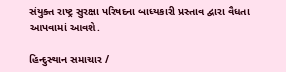સંયુક્ત રાષ્ટ્ર સુરક્ષા પરિષદના બાધ્યકારી પ્રસ્તાવ દ્વારા વૈધતા આપવામાં આવશે.

હિન્દુસ્થાન સમાચાર /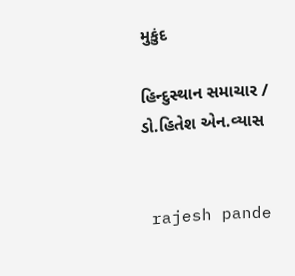મુકુંદ

હિન્દુસ્થાન સમાચાર / ડો.હિતેશ એન.વ્યાસ


 rajesh pande